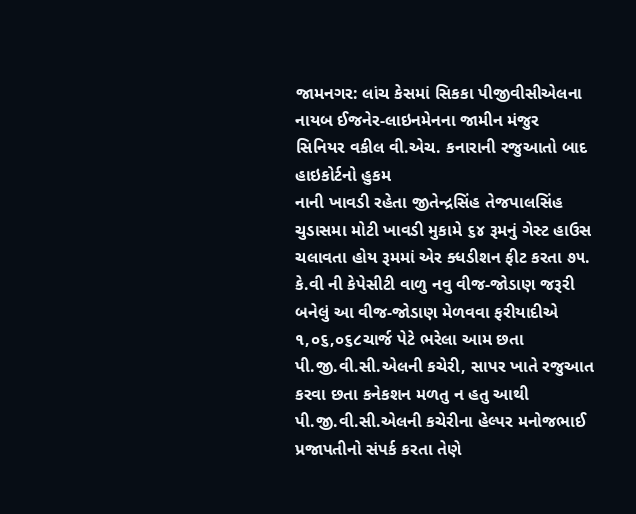જામનગર: લાંચ કેસમાં સિકકા પીજીવીસીએલના નાયબ ઈજનેર-લાઇનમેનના જામીન મંજુર
સિનિયર વકીલ વી.એચ. કનારાની રજુઆતો બાદ હાઇકોર્ટનો હુકમ
નાની ખાવડી રહેતા જીતેન્દ્રસિંહ તેજપાલસિંહ ચુડાસમા મોટી ખાવડી મુકામે ૬૪ રૂમનું ગેસ્ટ હાઉસ ચલાવતા હોય રૂમમાં એર ક્ધડીશન ફીટ કરતા ૭૫. કે.વી ની કેપેસીટી વાળુ નવુ વીજ-જોડાણ જરૂરી બનેલું આ વીજ-જોડાણ મેળવવા ફરીયાદીએ ૧,૦૬,૦૬૮ચાર્જ પેટે ભરેલા આમ છતા પી.જી.વી.સી.એલની કચેરી, સાપર ખાતે રજુઆત કરવા છતા કનેકશન મળતુ ન હતુ આથી પી.જી.વી.સી.એલની કચેરીના હેલ્પર મનોજભાઈ પ્રજાપતીનો સંપર્ક કરતા તેણે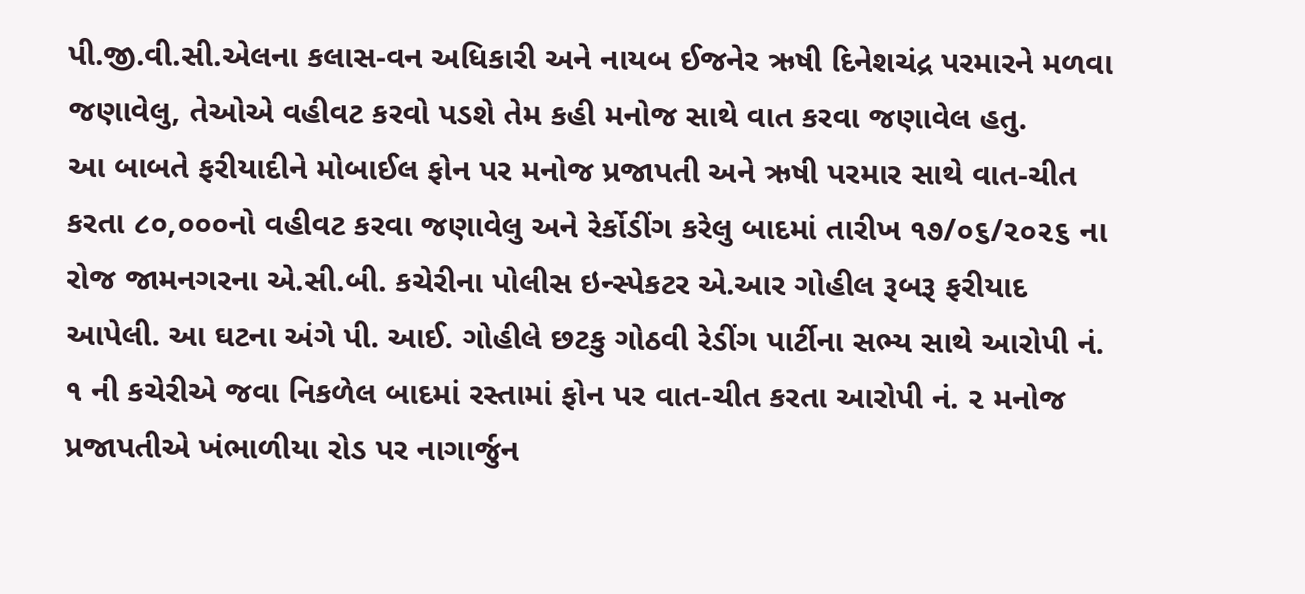પી.જી.વી.સી.એલના કલાસ-વન અધિકારી અને નાયબ ઈજનેર ઋષી દિનેશચંદ્ર પરમારને મળવા જણાવેલુ, તેઓએ વહીવટ કરવો પડશે તેમ કહી મનોજ સાથે વાત કરવા જણાવેલ હતુ.
આ બાબતે ફરીયાદીને મોબાઈલ ફોન પર મનોજ પ્રજાપતી અને ઋષી પરમાર સાથે વાત-ચીત કરતા ૮૦,૦૦૦નો વહીવટ કરવા જણાવેલુ અને રેર્કોડીંગ કરેલુ બાદમાં તારીખ ૧૭/૦૬/૨૦૨૬ ના રોજ જામનગરના એ.સી.બી. કચેરીના પોલીસ ઇન્સ્પેકટર એ.આર ગોહીલ રૂબરૂ ફરીયાદ આપેલી. આ ઘટના અંગે પી. આઈ. ગોહીલે છટકુ ગોઠવી રેડીંગ પાર્ટીના સભ્ય સાથે આરોપી નં. ૧ ની કચેરીએ જવા નિકળેલ બાદમાં રસ્તામાં ફોન પર વાત-ચીત કરતા આરોપી નં. ૨ મનોજ પ્રજાપતીએ ખંભાળીયા રોડ પર નાગાર્જુન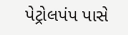પેટ્રોલપંપ પાસે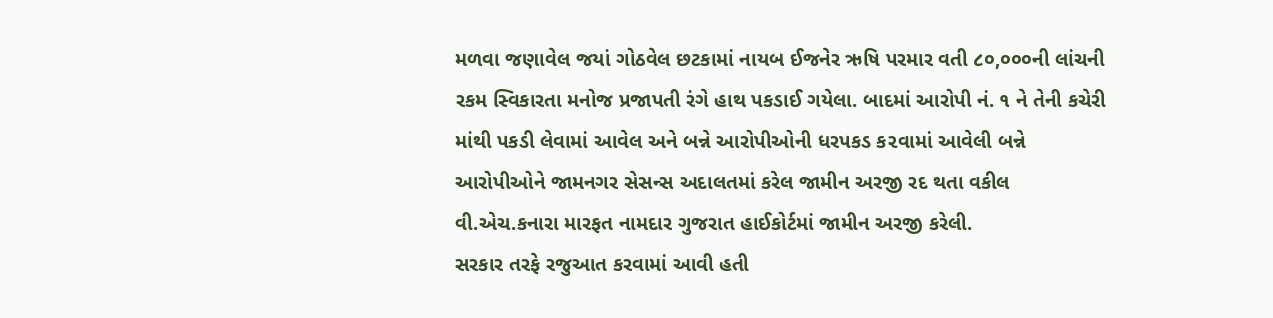મળવા જણાવેલ જયાં ગોઠવેલ છટકામાં નાયબ ઈજનેર ઋષિ પરમાર વતી ૮૦,૦૦૦ની લાંચની રકમ સ્વિકારતા મનોજ પ્રજાપતી રંગે હાથ પકડાઈ ગયેલા. બાદમાં આરોપી નં. ૧ ને તેની કચેરી માંથી પકડી લેવામાં આવેલ અને બન્ને આરોપીઓની ધરપકડ ક૨વામાં આવેલી બન્ને આરોપીઓને જામનગર સેસન્સ અદાલતમાં કરેલ જામીન અરજી રદ થતા વકીલ વી.એચ.કનારા મારફત નામદાર ગુજરાત હાઈકોર્ટમાં જામીન અરજી કરેલી.
સરકાર તરફે રજુઆત કરવામાં આવી હતી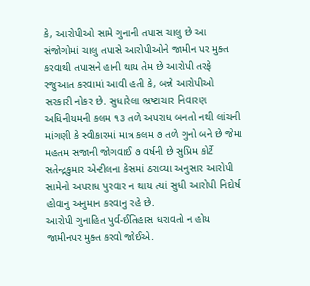કે, આરોપીઓ સામે ગુનાની તપાસ ચાલુ છે આ સંજોગોમાં ચાલુ તપાસે આરોપીઓને જામીન પર મુક્ત કરવાથી તપાસને હાની થાય તેમ છે આરોપી તરફે રજુઆત કરવામાં આવી હતી કે, બન્ને આરોપીઓ સરકારી નોકર છે. સુધારેલા ભ્રષ્ટાચાર નિવારણ અધિનીયમની કલમ ૧૩ તળે અપરાધ બનતો નથી લાંચની માંગણી કે સ્વીકારમાં માત્ર કલમ ૭ તળે ગુનો બને છે જેમા મહતમ સજાની જોગવાઈ ૭ વર્ષની છે સુપ્રિમ કોર્ટે સતેન્દ્રકુમાર એન્ટીલના કેસમાં ઠરાવ્યા અનુસાર આરોપી સામેનો અપરાધ પુરવાર ન થાય ત્યાં સુધી આરોપી નિદોર્ષ હોવાનુ અનુમાન કરવાનુ રહે છે.
આરોપી ગુનાહિત પુર્વ-ઈતિહાસ ધરાવતો ન હોય જામીનપર મુક્ત કરવો જોઈએ.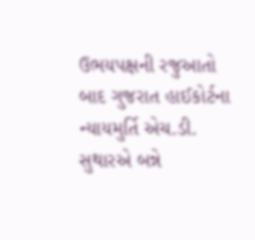ઉભયપક્ષની રજુઆતો બાદ ગુજરાત હાઈકોર્ટના ન્યાયમુર્તિ એચ.ડી. સુથારએ બન્ને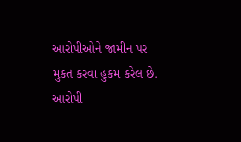આરોપીઓને જામીન પર મુકત કરવા હુકમ કરેલ છે. આરોપી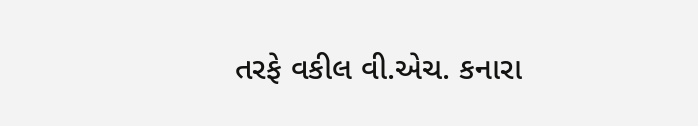તરફે વકીલ વી.એચ. કનારા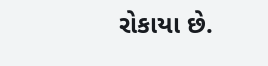રોકાયા છે.